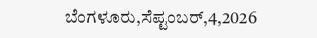ಬೆಂಗಳೂರು,ಸೆಪ್ಟಂಬರ್,4,2026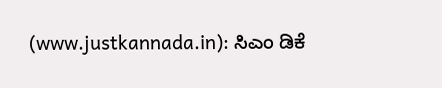(www.justkannada.in): ಸಿಎಂ ಡಿಕೆ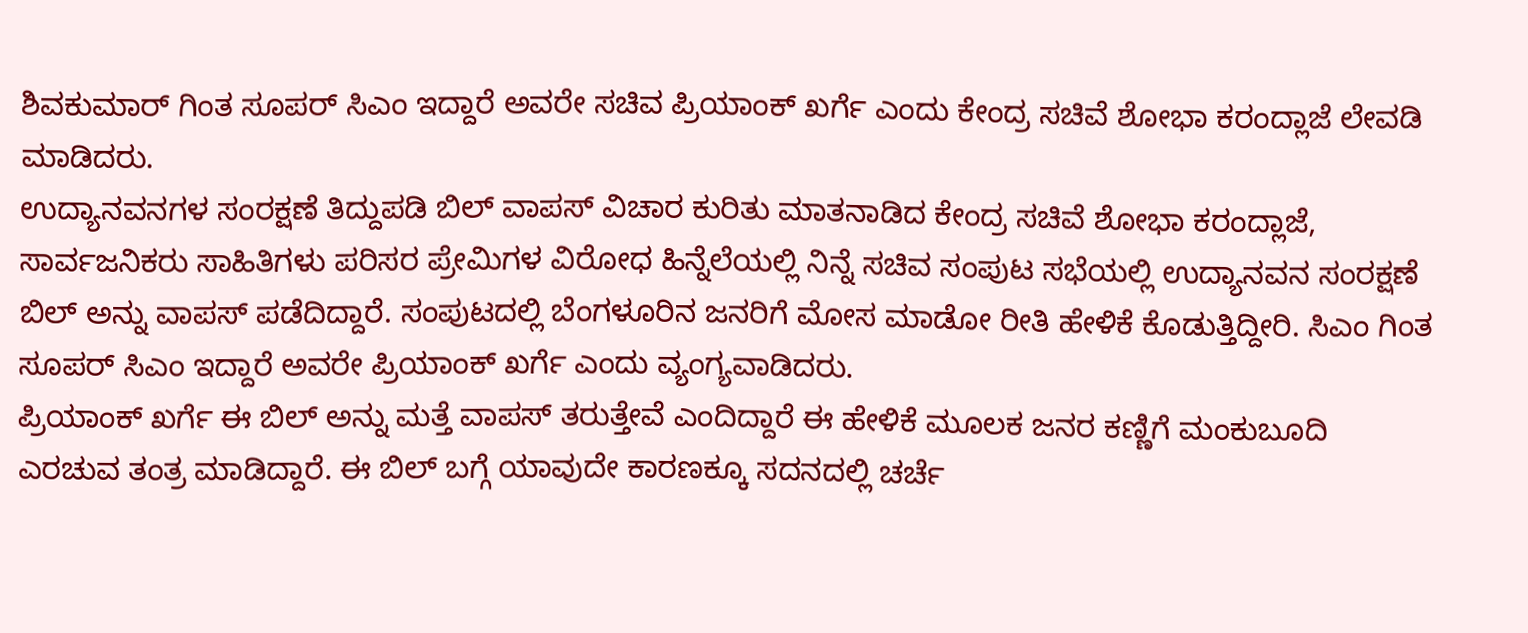ಶಿವಕುಮಾರ್ ಗಿಂತ ಸೂಪರ್ ಸಿಎಂ ಇದ್ದಾರೆ ಅವರೇ ಸಚಿವ ಪ್ರಿಯಾಂಕ್ ಖರ್ಗೆ ಎಂದು ಕೇಂದ್ರ ಸಚಿವೆ ಶೋಭಾ ಕರಂದ್ಲಾಜೆ ಲೇವಡಿ ಮಾಡಿದರು.
ಉದ್ಯಾನವನಗಳ ಸಂರಕ್ಷಣೆ ತಿದ್ದುಪಡಿ ಬಿಲ್ ವಾಪಸ್ ವಿಚಾರ ಕುರಿತು ಮಾತನಾಡಿದ ಕೇಂದ್ರ ಸಚಿವೆ ಶೋಭಾ ಕರಂದ್ಲಾಜೆ, ಸಾರ್ವಜನಿಕರು ಸಾಹಿತಿಗಳು ಪರಿಸರ ಪ್ರೇಮಿಗಳ ವಿರೋಧ ಹಿನ್ನೆಲೆಯಲ್ಲಿ ನಿನ್ನೆ ಸಚಿವ ಸಂಪುಟ ಸಭೆಯಲ್ಲಿ ಉದ್ಯಾನವನ ಸಂರಕ್ಷಣೆ ಬಿಲ್ ಅನ್ನು ವಾಪಸ್ ಪಡೆದಿದ್ದಾರೆ. ಸಂಪುಟದಲ್ಲಿ ಬೆಂಗಳೂರಿನ ಜನರಿಗೆ ಮೋಸ ಮಾಡೋ ರೀತಿ ಹೇಳಿಕೆ ಕೊಡುತ್ತಿದ್ದೀರಿ. ಸಿಎಂ ಗಿಂತ ಸೂಪರ್ ಸಿಎಂ ಇದ್ದಾರೆ ಅವರೇ ಪ್ರಿಯಾಂಕ್ ಖರ್ಗೆ ಎಂದು ವ್ಯಂಗ್ಯವಾಡಿದರು.
ಪ್ರಿಯಾಂಕ್ ಖರ್ಗೆ ಈ ಬಿಲ್ ಅನ್ನು ಮತ್ತೆ ವಾಪಸ್ ತರುತ್ತೇವೆ ಎಂದಿದ್ದಾರೆ ಈ ಹೇಳಿಕೆ ಮೂಲಕ ಜನರ ಕಣ್ಣಿಗೆ ಮಂಕುಬೂದಿ ಎರಚುವ ತಂತ್ರ ಮಾಡಿದ್ದಾರೆ. ಈ ಬಿಲ್ ಬಗ್ಗೆ ಯಾವುದೇ ಕಾರಣಕ್ಕೂ ಸದನದಲ್ಲಿ ಚರ್ಚೆ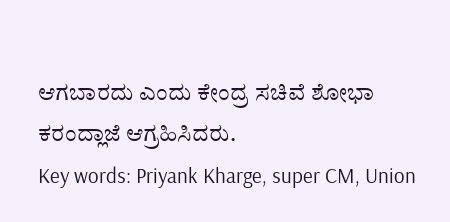ಆಗಬಾರದು ಎಂದು ಕೇಂದ್ರ ಸಚಿವೆ ಶೋಭಾ ಕರಂದ್ಲಾಜೆ ಆಗ್ರಹಿಸಿದರು.
Key words: Priyank Kharge, super CM, Union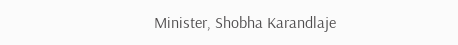Minister, Shobha Karandlaje